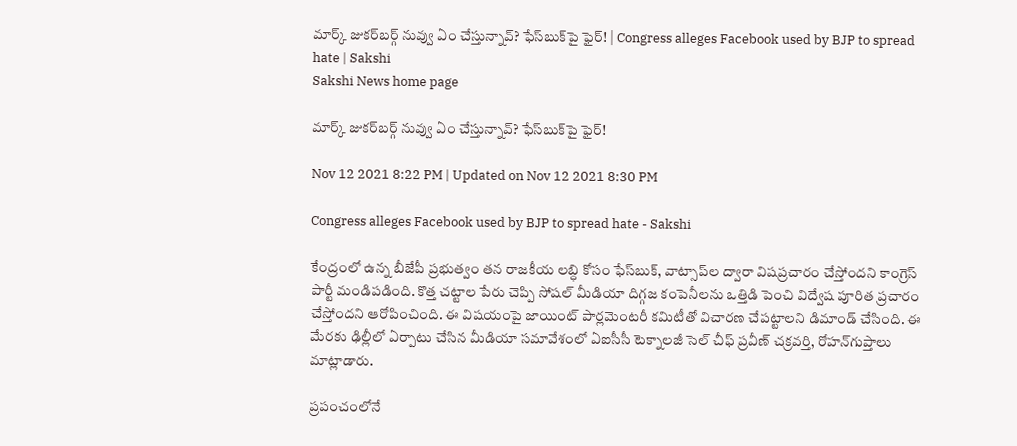మార్క్‌ జుకర్‌బర్గ్‌ నువ్వు ఏం చేస్తున్నావ్‌? ఫేస్‌బుక్‌పై ఫైర్‌! | Congress alleges Facebook used by BJP to spread hate | Sakshi
Sakshi News home page

మార్క్‌ జుకర్‌బర్గ్‌ నువ్వు ఏం చేస్తున్నావ్‌? ఫేస్‌బుక్‌పై ఫైర్‌!

Nov 12 2021 8:22 PM | Updated on Nov 12 2021 8:30 PM

Congress alleges Facebook used by BJP to spread hate - Sakshi

కేంద్రంలో ఉన్న బీజేపీ ప్రభుత్వం తన రాజకీయ లబ్ధి కోసం ఫేస్‌బుక్, వాట్సాప్‌ల ద్వారా విషప్రచారం చేస్తోందని కాంగ్రెస్‌ పార్టీ మండిపడింది. కొత్త చట్టాల పేరు చెప్పి సోషల్‌ మీడియా దిగ్గజ కంపెనీలను ఒత్తిడి పెంచి విద్వేష పూరిత ప్రచారం చేస్తోందని ఆరోపించింది. ఈ విషయంపై జాయింట్‌ పార్లమెంటరీ కమిటీతో విచారణ చేపట్టాలని డిమాండ్‌ చేసింది. ఈ మేరకు ఢిల్లీలో ఏర్పాటు చేసిన మీడియా సమావేశంలో ఏఐసీసీ టెక్నాలజీ సెల్‌ చీఫ్‌ ప్రవీణ్‌ చక్రవర్తి, రోహన్‌గుప్తాలు మాట్లాడారు.

ప్రపంచంలోనే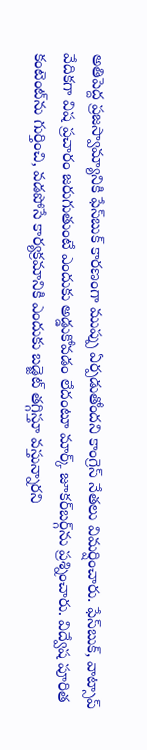అతిపెద్ద ప్రజస్వామ్యానికి ఫేస్‌బుక్‌ కారణంగా ముప్పు ఏర్పడుతోందని కాంగ్రెస్‌ నేతలు విమర్షించారు. ఫేస్‌బుక్‌, వాట్సాప్‌ వేదికగా విష ప్రచారం జరుగుతుంటే ఎందుకు అడ్డుకోవడం లేదంటూ మార్క్‌ జూకర్‌బర్గ్‌ను ప్రశ్నించారు. విద్వేష పూరిత కంటెంట్‌ను గుర్తించి, వడపోసే కార్యక్రమానికి ఎందుకు బడ్జెట్‌ తగ్గిస్తూ వస్తున్నారని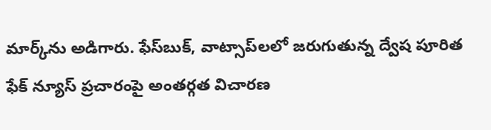మార్క్‌ను అడిగారు. ఫేస్‌బుక్‌, వాట్సాప్‌లలో జరుగుతున్న ద్వేష పూరిత ఫేక్‌ న్యూస్ ప్రచారంపై అంతర్గత విచారణ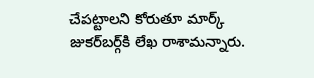చేపట్టాలని కోరుతూ మార్క్‌ జుకర్‌బర్గ్‌కి లేఖ రాశామన్నారు.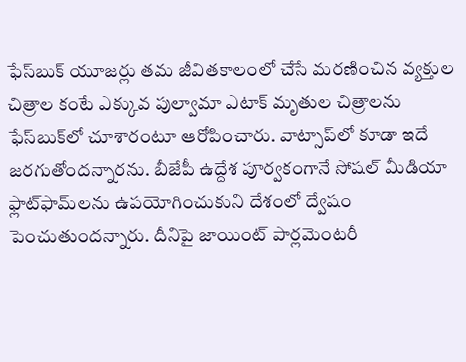ఫేస్‌బుక్‌ యూజర్లు తమ జీవితకాలంలో చేసే మరణించిన వ్యక్తుల చిత్రాల కంటే ఎక్కువ పుల్వామా ఎటాక్‌ మృతుల చిత్రాలను ఫేస్‌బుక్‌లో చూశారంటూ ఆరోపించారు. వాట్సాప్‌లో కూడా ఇదే జరగుతోందన్నారను. బీజేపీ ఉద్దేశ పూర్వకంగానే సోషల్‌ మీడియా ఫ్లాట్‌ఫామ్‌లను ఉపయోగించుకుని దేశంలో ద్వేషం పెంచుతుందన్నారు. దీనిపై జాయింట్‌ పార్లమెంటరీ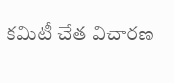కమిటీ చేత విచారణ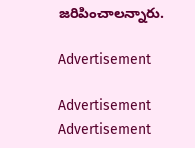జరిపించాలన్నారు.

Advertisement

Advertisement
Advertisement